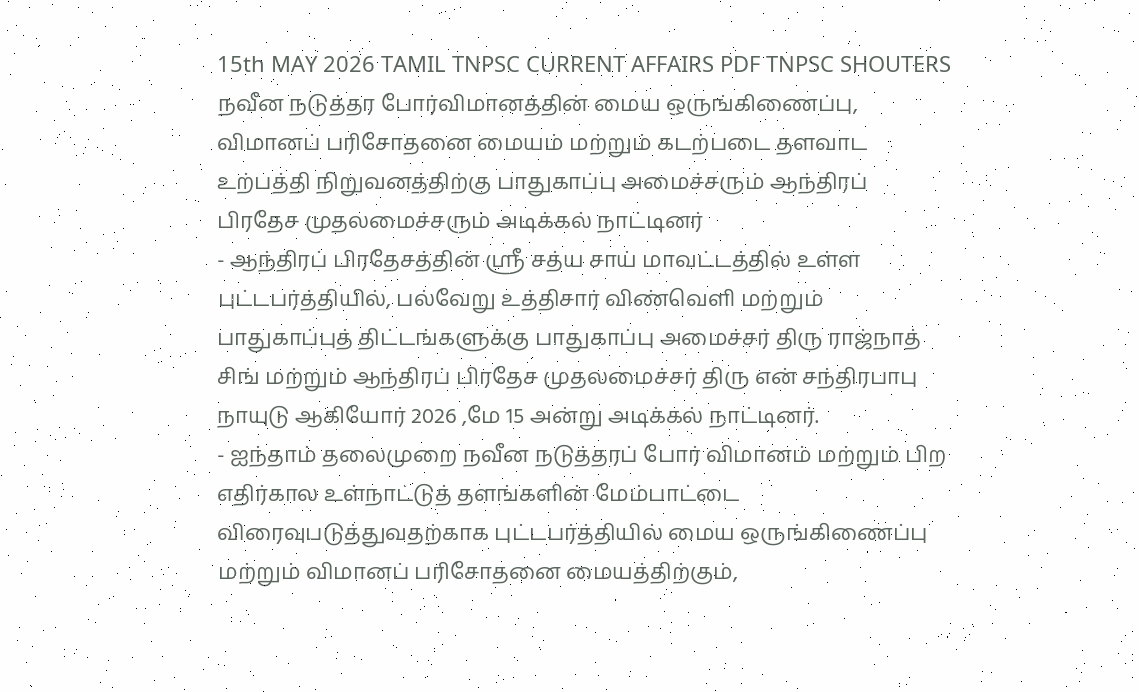15th MAY 2026 TAMIL TNPSC CURRENT AFFAIRS PDF TNPSC SHOUTERS
நவீன நடுத்தர போர்விமானத்தின் மைய ஒருங்கிணைப்பு, விமானப் பரிசோதனை மையம் மற்றும் கடற்படை தளவாட உற்பத்தி நிறுவனத்திற்கு பாதுகாப்பு அமைச்சரும் ஆந்திரப் பிரதேச முதலமைச்சரும் அடிக்கல் நாட்டினர்
- ஆந்திரப் பிரதேசத்தின் ஸ்ரீ சத்ய சாய் மாவட்டத்தில் உள்ள புட்டபர்த்தியில், பல்வேறு உத்திசார் விண்வெளி மற்றும் பாதுகாப்புத் திட்டங்களுக்கு பாதுகாப்பு அமைச்சர் திரு ராஜ்நாத் சிங் மற்றும் ஆந்திரப் பிரதேச முதலமைச்சர் திரு என் சந்திரபாபு நாயுடு ஆகியோர் 2026 ,மே 15 அன்று அடிக்கல் நாட்டினர்.
- ஐந்தாம் தலைமுறை நவீன நடுத்தரப் போர் விமானம் மற்றும் பிற எதிர்கால உள்நாட்டுத் தளங்களின் மேம்பாட்டை விரைவுபடுத்துவதற்காக புட்டபர்த்தியில் மைய ஒருங்கிணைப்பு மற்றும் விமானப் பரிசோதனை மையத்திற்கும்,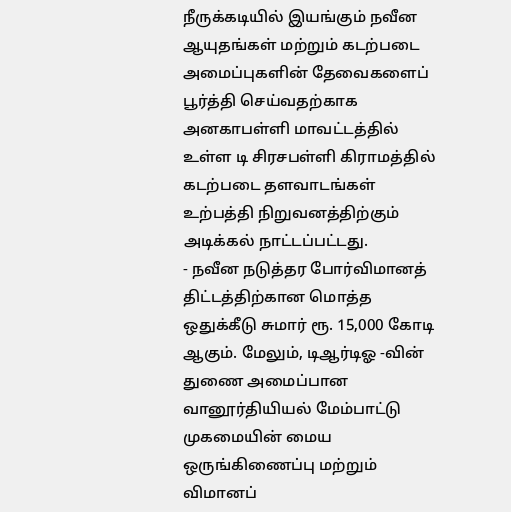நீருக்கடியில் இயங்கும் நவீன ஆயுதங்கள் மற்றும் கடற்படை அமைப்புகளின் தேவைகளைப் பூர்த்தி செய்வதற்காக அனகாபள்ளி மாவட்டத்தில் உள்ள டி சிரசபள்ளி கிராமத்தில் கடற்படை தளவாடங்கள் உற்பத்தி நிறுவனத்திற்கும் அடிக்கல் நாட்டப்பட்டது.
- நவீன நடுத்தர போர்விமானத் திட்டத்திற்கான மொத்த ஒதுக்கீடு சுமார் ரூ. 15,000 கோடி ஆகும். மேலும், டிஆர்டிஓ -வின் துணை அமைப்பான வானூர்தியியல் மேம்பாட்டு முகமையின் மைய ஒருங்கிணைப்பு மற்றும் விமானப்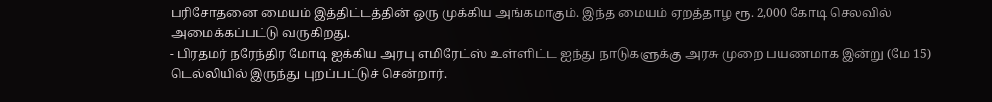பரிசோதனை மையம் இத்திட்டத்தின் ஒரு முக்கிய அங்கமாகும். இந்த மையம் ஏறத்தாழ ரூ. 2,000 கோடி செலவில் அமைக்கப்பட்டு வருகிறது.
- பிரதமர் நரேந்திர மோடி ஐக்கிய அரபு எமிரேட்ஸ் உள்ளிட்ட ஐந்து நாடுகளுக்கு அரசு முறை பயணமாக இன்று (மே 15) டெல்லியில் இருந்து புறப்பட்டுச் சென்றார்.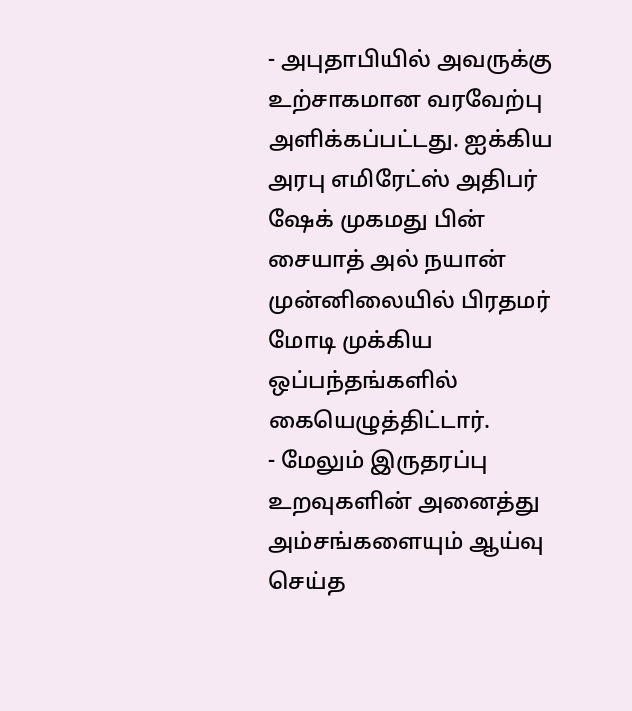- அபுதாபியில் அவருக்கு உற்சாகமான வரவேற்பு அளிக்கப்பட்டது. ஐக்கிய அரபு எமிரேட்ஸ் அதிபர் ஷேக் முகமது பின் சையாத் அல் நயான் முன்னிலையில் பிரதமர் மோடி முக்கிய ஒப்பந்தங்களில் கையெழுத்திட்டார்.
- மேலும் இருதரப்பு உறவுகளின் அனைத்து அம்சங்களையும் ஆய்வு செய்த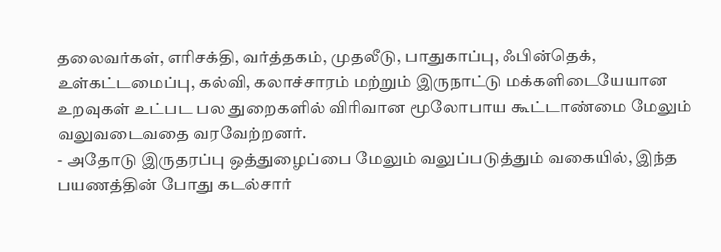தலைவர்கள், எரிசக்தி, வர்த்தகம், முதலீடு, பாதுகாப்பு, ஃபின்தெக், உள்கட்டமைப்பு, கல்வி, கலாச்சாரம் மற்றும் இருநாட்டு மக்களிடையேயான உறவுகள் உட்பட பல துறைகளில் விரிவான மூலோபாய கூட்டாண்மை மேலும் வலுவடைவதை வரவேற்றனர்.
- அதோடு இருதரப்பு ஒத்துழைப்பை மேலும் வலுப்படுத்தும் வகையில், இந்த பயணத்தின் போது கடல்சார்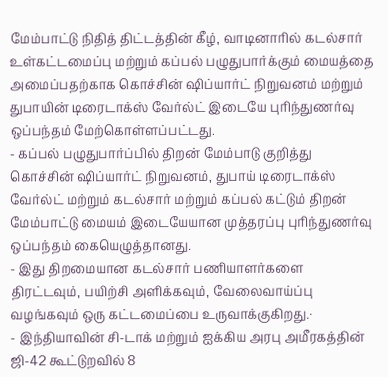மேம்பாட்டு நிதித் திட்டத்தின் கீழ், வாடினாரில் கடல்சார் உள்கட்டமைப்பு மற்றும் கப்பல் பழுதுபார்க்கும் மையத்தை அமைப்பதற்காக கொச்சின் ஷிப்யார்ட் நிறுவனம் மற்றும் துபாயின் டிரைடாக்ஸ் வேர்ல்ட் இடையே புரிந்துணர்வு ஒப்பந்தம் மேற்கொள்ளப்பட்டது.
- கப்பல் பழுதுபார்ப்பில் திறன் மேம்பாடு குறித்து கொச்சின் ஷிப்யார்ட் நிறுவனம், துபாய் டிரைடாக்ஸ் வேர்ல்ட் மற்றும் கடல்சார் மற்றும் கப்பல் கட்டும் திறன் மேம்பாட்டு மையம் இடையேயான முத்தரப்பு புரிந்துணர்வு ஒப்பந்தம் கையெழுத்தானது.
- இது திறமையான கடல்சார் பணியாளர்களை திரட்டவும், பயிற்சி அளிக்கவும், வேலைவாய்ப்பு வழங்கவும் ஒரு கட்டமைப்பை உருவாக்குகிறது.·
- இந்தியாவின் சி-டாக் மற்றும் ஐக்கிய அரபு அமீரகத்தின் ஜி-42 கூட்டுறவில் 8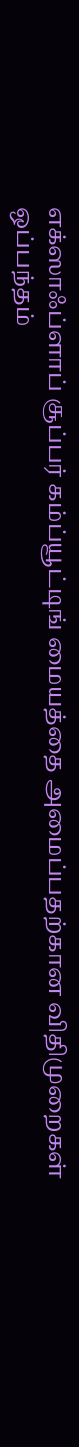எக்ஸாஃப்ளாப் சூப்பர் கம்ப்யூட்டிங் மையத்தை அமைப்பதற்கான விதிமுறைகள் ஒப்பந்தம்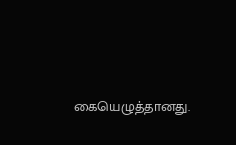கையெழுத்தானது.